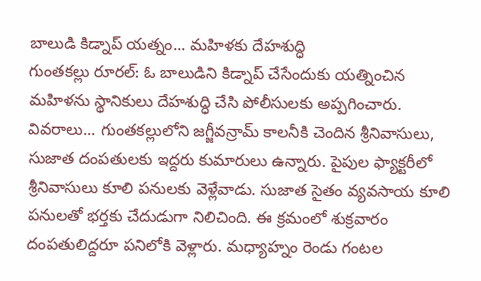బాలుడి కిడ్నాప్ యత్నం... మహిళకు దేహశుద్ధి
గుంతకల్లు రూరల్: ఓ బాలుడిని కిడ్నాప్ చేసేందుకు యత్నించిన మహిళను స్థానికులు దేహశుద్ధి చేసి పోలీసులకు అప్పగించారు. వివరాలు... గుంతకల్లులోని జగ్జీవన్రామ్ కాలనీకి చెందిన శ్రీనివాసులు, సుజాత దంపతులకు ఇద్దరు కుమారులు ఉన్నారు. పైపుల ఫ్యాక్టరీలో శ్రీనివాసులు కూలి పనులకు వెళ్లేవాడు. సుజాత సైతం వ్యవసాయ కూలి పనులతో భర్తకు చేదుడుగా నిలిచింది. ఈ క్రమంలో శుక్రవారం దంపతులిద్దరూ పనిలోకి వెళ్లారు. మధ్యాహ్నం రెండు గంటల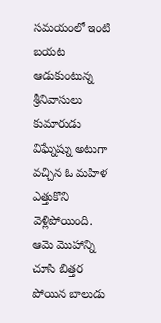సమయంలో ఇంటి బయట ఆడుకుంటున్న శ్రీనివాసులు కుమారుడు విఘ్నేష్ను అటుగా వచ్చిన ఓ మహిళ ఎత్తుకొని వెళ్లిపోయింది. ఆమె మొహాన్ని చూసి బిత్తర పోయిన బాలుడు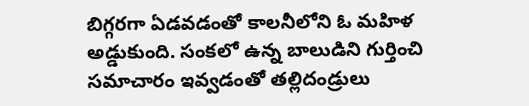బిగ్గరగా ఏడవడంతో కాలనీలోని ఓ మహిళ అడ్డుకుంది. సంకలో ఉన్న బాలుడిని గుర్తించి సమాచారం ఇవ్వడంతో తల్లిదండ్రులు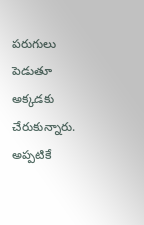పరుగులు పెడుతూ అక్కడకు చేరుకున్నారు. అప్పటికే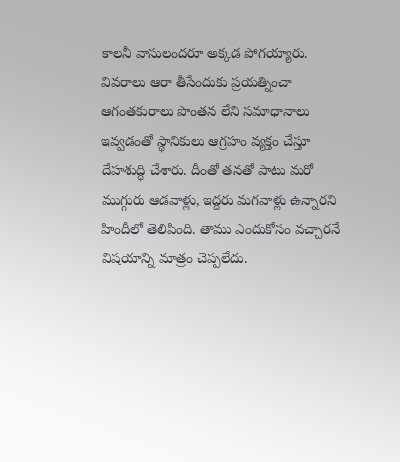కాలనీ వాసులందరూ అక్కడ పోగయ్యారు. వివరాలు ఆరా తీసేందుకు ప్రయత్నించా ఆగంతకురాలు పొంతన లేని సమాధానాలు ఇవ్వడంతో స్థానికులు ఆగ్రహం వ్యక్తం చేస్తూ దేహశుద్ధి చేశారు. దీంతో తనతో పాటు మరో ముగ్గురు ఆడవాళ్లు, ఇద్దరు మగవాళ్లు ఉన్నారని హిందీలో తెలిపింది. తాము ఎందుకోసం వచ్చారనే విషయాన్ని మాత్రం చెప్పలేదు.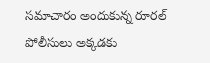సమాచారం అందుకున్న రూరల్ పోలీసులు అక్కడకు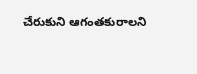చేరుకుని ఆగంతకురాలని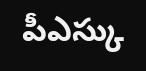పీఎస్కు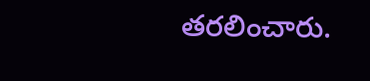తరలించారు.